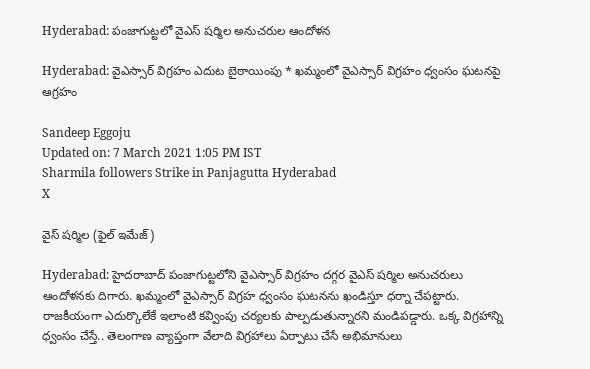Hyderabad: పంజాగుట్టలో వైఎస్‌ షర్మిల అనుచరుల ఆందోళన

Hyderabad: వైఎస్సార్‌ విగ్రహం ఎదుట బైఠాయింపు * ఖమ్మంలో వైఎస్సార్‌ విగ్రహం ధ్వంసం ఘటనపై ఆగ్రహం

Sandeep Eggoju
Updated on: 7 March 2021 1:05 PM IST
Sharmila followers Strike in Panjagutta Hyderabad
X

వైస్ షర్మిల (ఫైల్ ఇమేజ్)

Hyderabad: హైదరాబాద్‌ పంజాగుట్టలోని వైఎస్సార్‌ విగ్రహం దగ్గర వైఎస్‌ షర్మిల అనుచరులు ఆందోళనకు దిగారు. ఖమ్మంలో వైఎస్సార్‌ విగ్రహ ధ్వంసం ఘటనను ఖండిస్తూ ధర్నా చేపట్టారు. రాజకీయంగా ఎదుర్కొలేకే ఇలాంటి కవ్వింపు చర్యలకు పాల్పడుతున్నారని మండిపడ్డారు. ఒక్క విగ్రహాన్ని ధ్వంసం చేస్తే.. తెలంగాణ వ్యాప్తంగా వేలాది విగ్రహాలు ఏర్పాటు చేసే అభిమానులు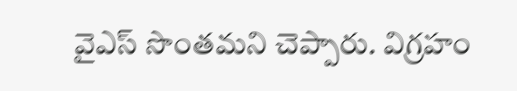వైఎస్‌ సొంతమని చెప్పారు. విగ్రహం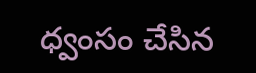ధ్వంసం చేసిన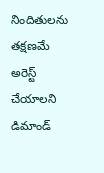నిందితులను తక్షణమే అరెస్ట్ చేయాలని డిమాండ్‌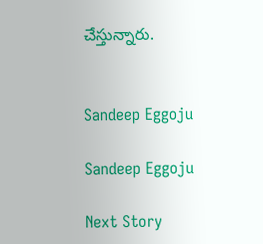చేస్తున్నారు.


Sandeep Eggoju

Sandeep Eggoju

Next Story